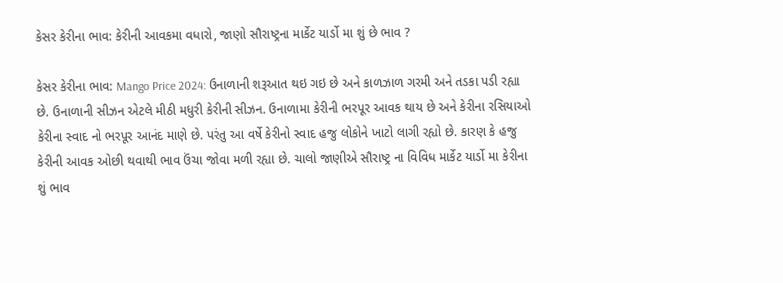કેસર કેરીના ભાવ: કેરીની આવકમા વધારો, જાણો સૌરાષ્ટ્રના માર્કેટ યાર્ડો મા શું છે ભાવ ?

કેસર કેરીના ભાવ: Mango Price 2024: ઉનાળાની શરૂઆત થઇ ગઇ છે અને કાળઝાળ ગરમી અને તડકા પડી રહ્યા છે. ઉનાળાની સીઝન એટલે મીઠી મધુરી કેરીની સીઝન. ઉનાળામા કેરીની ભરપૂર આવક થાય છે અને કેરીના રસિયાઓ કેરીના સ્વાદ નો ભરપૂર આનંદ માણે છે. પરંતુ આ વર્ષે કેરીનો સ્વાદ હજુ લોકોને ખાટો લાગી રહ્યો છે. કારણ કે હજુ કેરીની આવક ઓછી થવાથી ભાવ ઉંચા જોવા મળી રહ્યા છે. ચાલો જાણીએ સૌરાષ્ટ્ર ના વિવિધ માર્કેટ યાર્ડો મા કેરીના શું ભાવ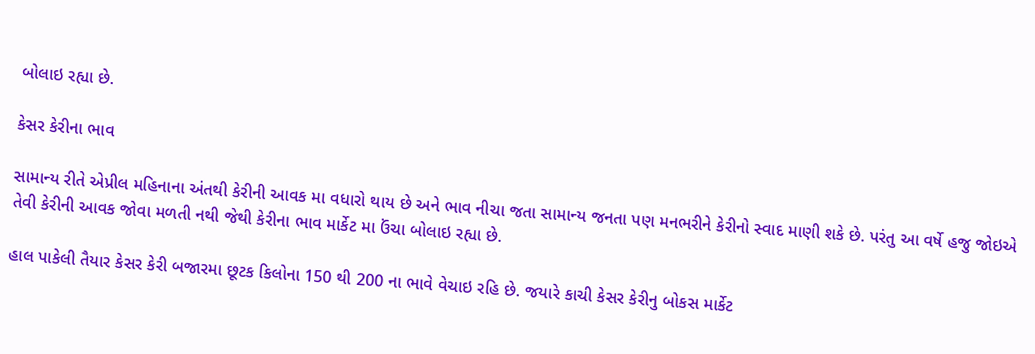બોલાઇ રહ્યા છે.

કેસર કેરીના ભાવ

સામાન્ય રીતે એપ્રીલ મહિનાના અંતથી કેરીની આવક મા વધારો થાય છે અને ભાવ નીચા જતા સામાન્ય જનતા પણ મનભરીને કેરીનો સ્વાદ માણી શકે છે. પરંતુ આ વર્ષે હજુ જોઇએ તેવી કેરીની આવક જોવા મળતી નથી જેથી કેરીના ભાવ માર્કેટ મા ઉંચા બોલાઇ રહ્યા છે.

હાલ પાકેલી તૈયાર કેસર કેરી બજારમા છૂટક કિલોના 150 થી 200 ના ભાવે વેચાઇ રહિ છે. જયારે કાચી કેસર કેરીનુ બોકસ માર્કેટ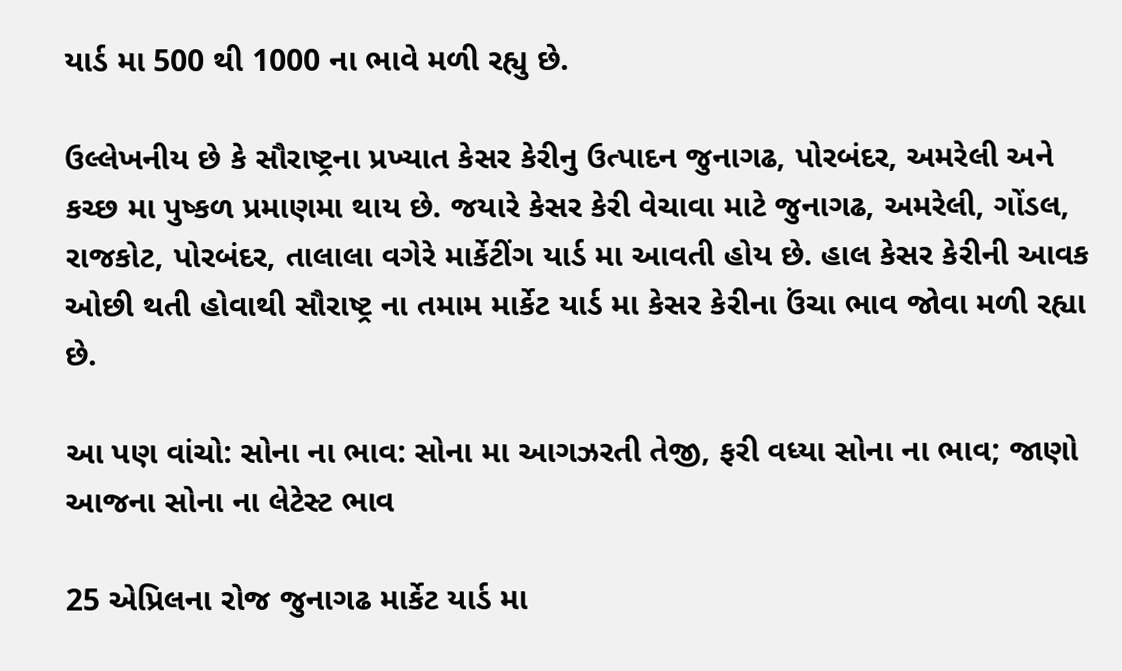યાર્ડ મા 500 થી 1000 ના ભાવે મળી રહ્યુ છે.

ઉલ્લેખનીય છે કે સૌરાષ્ટ્રના પ્રખ્યાત કેસર કેરીનુ ઉત્પાદન જુનાગઢ, પોરબંદર, અમરેલી અને કચ્છ મા પુષ્કળ પ્રમાણમા થાય છે. જયારે કેસર કેરી વેચાવા માટે જુનાગઢ, અમરેલી, ગોંડલ, રાજકોટ, પોરબંદર, તાલાલા વગેરે માર્કેટીંગ યાર્ડ મા આવતી હોય છે. હાલ કેસર કેરીની આવક ઓછી થતી હોવાથી સૌરાષ્ટ્ર ના તમામ માર્કેટ યાર્ડ મા કેસર કેરીના ઉંચા ભાવ જોવા મળી રહ્યા છે.

આ પણ વાંચો: સોના ના ભાવ: સોના મા આગઝરતી તેજી, ફરી વધ્યા સોના ના ભાવ; જાણો આજના સોના ના લેટેસ્ટ ભાવ

25 એપ્રિલના રોજ જુનાગઢ માર્કેટ યાર્ડ મા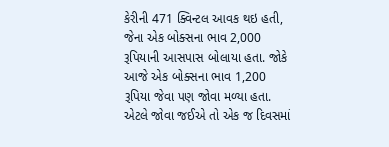કેરીની 471 ક્વિન્ટલ આવક થઇ હતી, જેના એક બોક્સના ભાવ 2,000 રૂપિયાની આસપાસ બોલાયા હતા. જોકે આજે એક બોક્સના ભાવ 1,200 રૂપિયા જેવા પણ જોવા મળ્યા હતા. એટલે જોવા જઈએ તો એક જ દિવસમાં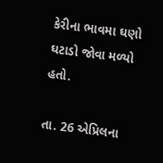કેરીના ભાવમા ઘણો ઘટાડો જોવા મળ્યો હતો.

તા. 26 એપ્રિલના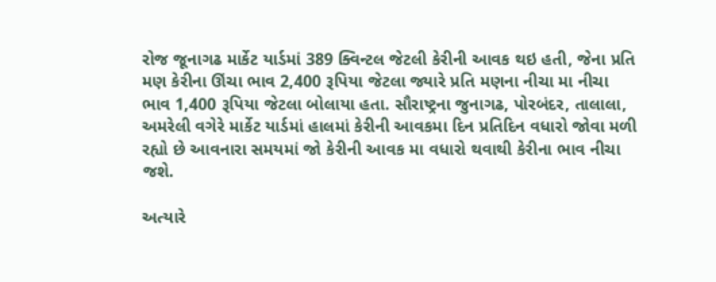રોજ જૂનાગઢ માર્કેટ યાર્ડમાં 389 ક્વિન્ટલ જેટલી કેરીની આવક થઇ હતી, જેના પ્રતિ મણ કેરીના ઊંચા ભાવ 2,400 રૂપિયા જેટલા જ્યારે પ્રતિ મણના નીચા મા નીચા ભાવ 1,400 રૂપિયા જેટલા બોલાયા હતા. સૌરાષ્ટ્રના જુનાગઢ, પોરબંદર, તાલાલા, અમરેલી વગેરે માર્કેટ યાર્ડમાં હાલમાં કેરીની આવકમા દિન પ્રતિદિન વધારો જોવા મળી રહ્યો છે આવનારા સમયમાં જો કેરીની આવક મા વધારો થવાથી કેરીના ભાવ નીચા જશે.

અત્યારે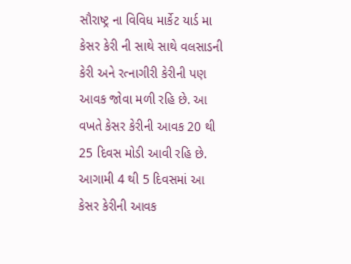સૌરાષ્ટ્ર ના વિવિધ માર્કેટ યાર્ડ મા કેસર કેરી ની સાથે સાથે વલસાડની કેરી અને રત્નાગીરી કેરીની પણ આવક જોવા મળી રહિ છે. આ વખતે કેસર કેરીની આવક 20 થી 25 દિવસ મોડી આવી રહિ છે. આગામી 4 થી 5 દિવસમાં આ કેસર કેરીની આવક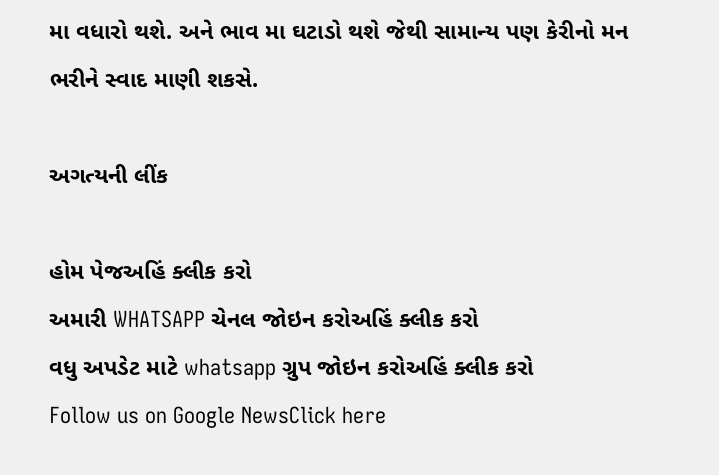મા વધારો થશે. અને ભાવ મા ઘટાડો થશે જેથી સામાન્ય પણ કેરીનો મન ભરીને સ્વાદ માણી શકસે.

અગત્યની લીંક

હોમ પેજઅહિં ક્લીક કરો
અમારી WHATSAPP ચેનલ જોઇન કરોઅહિં ક્લીક કરો
વધુ અપડેટ માટે whatsapp ગ્રુપ જોઇન કરોઅહિં ક્લીક કરો
Follow us on Google NewsClick here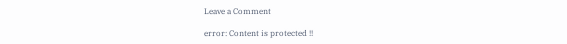Leave a Comment

error: Content is protected !!